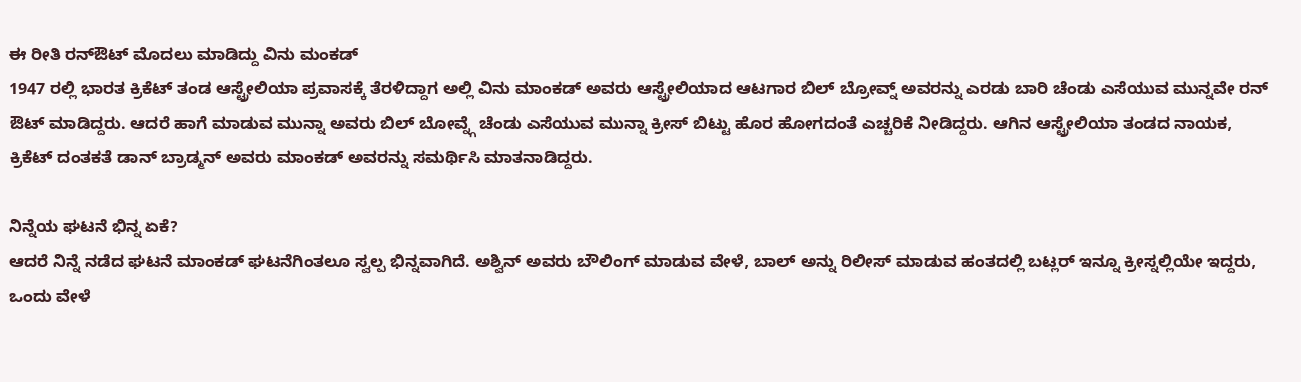ಈ ರೀತಿ ರನ್ಔಟ್ ಮೊದಲು ಮಾಡಿದ್ದು ವಿನು ಮಂಕಡ್
1947 ರಲ್ಲಿ ಭಾರತ ಕ್ರಿಕೆಟ್ ತಂಡ ಆಸ್ಟ್ರೇಲಿಯಾ ಪ್ರವಾಸಕ್ಕೆ ತೆರಳಿದ್ದಾಗ ಅಲ್ಲಿ ವಿನು ಮಾಂಕಡ್ ಅವರು ಆಸ್ಟ್ರೇಲಿಯಾದ ಆಟಗಾರ ಬಿಲ್ ಬ್ರೋವ್ನ್ ಅವರನ್ನು ಎರಡು ಬಾರಿ ಚೆಂಡು ಎಸೆಯುವ ಮುನ್ನವೇ ರನ್ ಔಟ್ ಮಾಡಿದ್ದರು. ಆದರೆ ಹಾಗೆ ಮಾಡುವ ಮುನ್ನಾ ಅವರು ಬಿಲ್ ಬೋವ್ನ್ಗೆ ಚೆಂಡು ಎಸೆಯುವ ಮುನ್ನಾ ಕ್ರೀಸ್ ಬಿಟ್ಟು ಹೊರ ಹೋಗದಂತೆ ಎಚ್ಚರಿಕೆ ನೀಡಿದ್ದರು. ಆಗಿನ ಆಸ್ಟ್ರೇಲಿಯಾ ತಂಡದ ನಾಯಕ, ಕ್ರಿಕೆಟ್ ದಂತಕತೆ ಡಾನ್ ಬ್ರಾಡ್ಮನ್ ಅವರು ಮಾಂಕಡ್ ಅವರನ್ನು ಸಮರ್ಥಿಸಿ ಮಾತನಾಡಿದ್ದರು.

ನಿನ್ನೆಯ ಘಟನೆ ಭಿನ್ನ ಏಕೆ?
ಆದರೆ ನಿನ್ನೆ ನಡೆದ ಘಟನೆ ಮಾಂಕಡ್ ಘಟನೆಗಿಂತಲೂ ಸ್ವಲ್ಪ ಭಿನ್ನವಾಗಿದೆ. ಅಶ್ವಿನ್ ಅವರು ಬೌಲಿಂಗ್ ಮಾಡುವ ವೇಳೆ, ಬಾಲ್ ಅನ್ನು ರಿಲೀಸ್ ಮಾಡುವ ಹಂತದಲ್ಲಿ ಬಟ್ಲರ್ ಇನ್ನೂ ಕ್ರೀಸ್ನಲ್ಲಿಯೇ ಇದ್ದರು, ಒಂದು ವೇಳೆ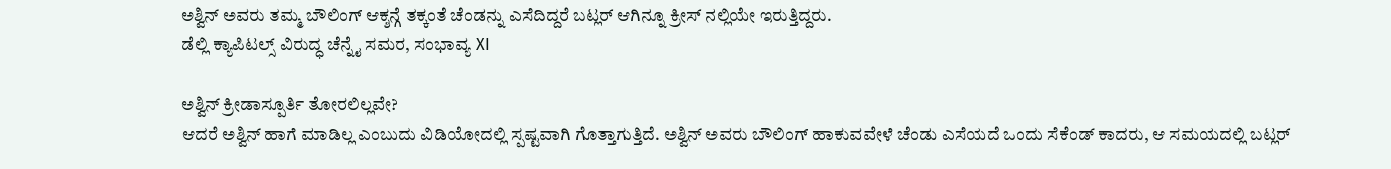ಅಶ್ವಿನ್ ಅವರು ತಮ್ಮ ಬೌಲಿಂಗ್ ಆಕ್ಶನ್ಗೆ ತಕ್ಕಂತೆ ಚೆಂಡನ್ನು ಎಸೆದಿದ್ದರೆ ಬಟ್ಲರ್ ಆಗಿನ್ನೂ ಕ್ರೀಸ್ ನಲ್ಲಿಯೇ ಇರುತ್ತಿದ್ದರು.
ಡೆಲ್ಲಿ ಕ್ಯಾಪಿಟಲ್ಸ್ ವಿರುದ್ಧ ಚೆನ್ನೈ ಸಮರ, ಸಂಭಾವ್ಯ XI

ಅಶ್ವಿನ್ ಕ್ರೀಡಾಸ್ಪೂರ್ತಿ ತೋರಲಿಲ್ಲವೇ?
ಆದರೆ ಅಶ್ವಿನ್ ಹಾಗೆ ಮಾಡಿಲ್ಲ ಎಂಬುದು ವಿಡಿಯೋದಲ್ಲಿ ಸ್ಪಷ್ಟವಾಗಿ ಗೊತ್ತಾಗುತ್ತಿದೆ. ಅಶ್ವಿನ್ ಅವರು ಬೌಲಿಂಗ್ ಹಾಕುವವೇಳೆ ಚೆಂಡು ಎಸೆಯದೆ ಒಂದು ಸೆಕೆಂಡ್ ಕಾದರು, ಆ ಸಮಯದಲ್ಲಿ ಬಟ್ಲರ್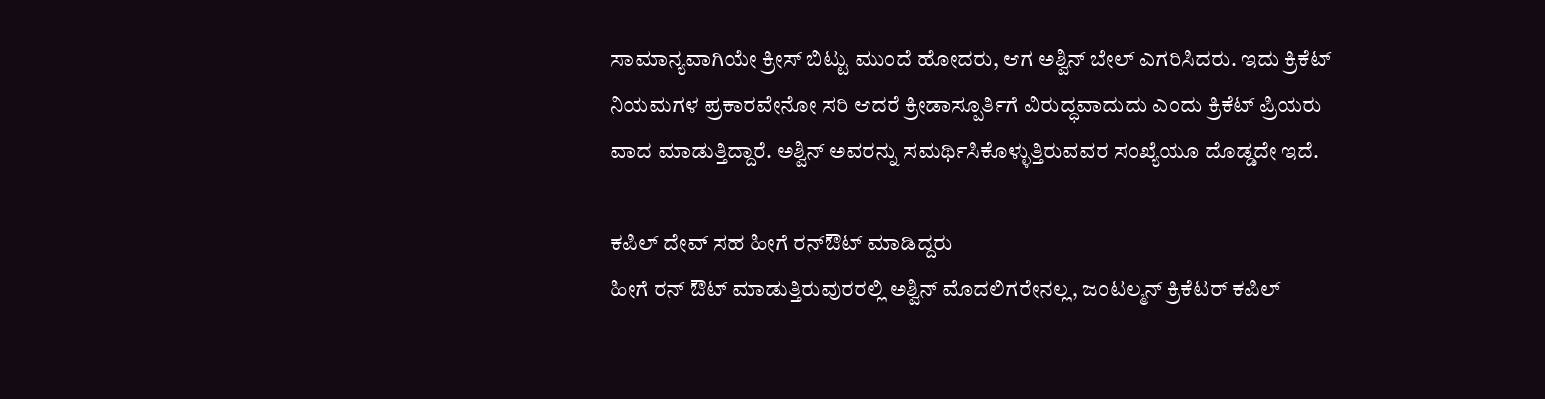ಸಾಮಾನ್ಯವಾಗಿಯೇ ಕ್ರೀಸ್ ಬಿಟ್ಟು ಮುಂದೆ ಹೋದರು, ಆಗ ಅಶ್ವಿನ್ ಬೇಲ್ ಎಗರಿಸಿದರು. ಇದು ಕ್ರಿಕೆಟ್ ನಿಯಮಗಳ ಪ್ರಕಾರವೇನೋ ಸರಿ ಆದರೆ ಕ್ರೀಡಾಸ್ಪೂರ್ತಿಗೆ ವಿರುದ್ಧವಾದುದು ಎಂದು ಕ್ರಿಕೆಟ್ ಪ್ರಿಯರು ವಾದ ಮಾಡುತ್ತಿದ್ದಾರೆ. ಅಶ್ವಿನ್ ಅವರನ್ನು ಸಮರ್ಥಿಸಿಕೊಳ್ಳುತ್ತಿರುವವರ ಸಂಖ್ಯೆಯೂ ದೊಡ್ಡದೇ ಇದೆ.

ಕಪಿಲ್ ದೇವ್ ಸಹ ಹೀಗೆ ರನ್ಔಟ್ ಮಾಡಿದ್ದರು
ಹೀಗೆ ರನ್ ಔಟ್ ಮಾಡುತ್ತಿರುವುರರಲ್ಲಿ ಅಶ್ವಿನ್ ಮೊದಲಿಗರೇನಲ್ಲ, ಜಂಟಲ್ಮನ್ ಕ್ರಿಕೆಟರ್ ಕಪಿಲ್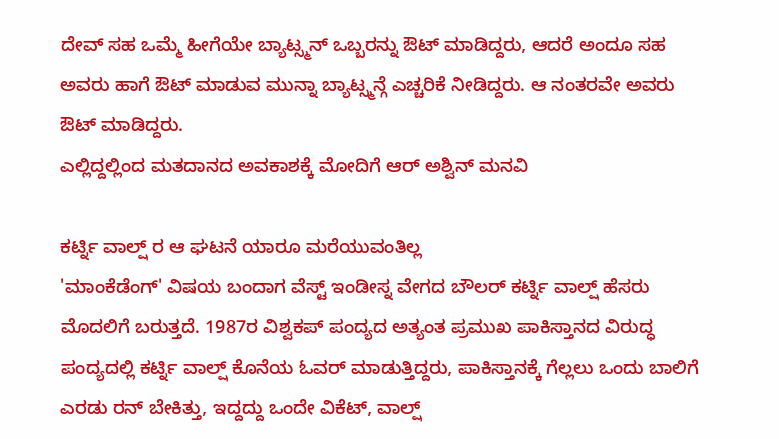ದೇವ್ ಸಹ ಒಮ್ಮೆ ಹೀಗೆಯೇ ಬ್ಯಾಟ್ಸ್ಮನ್ ಒಬ್ಬರನ್ನು ಔಟ್ ಮಾಡಿದ್ದರು, ಆದರೆ ಅಂದೂ ಸಹ ಅವರು ಹಾಗೆ ಔಟ್ ಮಾಡುವ ಮುನ್ನಾ ಬ್ಯಾಟ್ಸ್ಮನ್ಗೆ ಎಚ್ಚರಿಕೆ ನೀಡಿದ್ದರು. ಆ ನಂತರವೇ ಅವರು ಔಟ್ ಮಾಡಿದ್ದರು.
ಎಲ್ಲಿದ್ದಲ್ಲಿಂದ ಮತದಾನದ ಅವಕಾಶಕ್ಕೆ ಮೋದಿಗೆ ಆರ್ ಅಶ್ವಿನ್ ಮನವಿ

ಕರ್ಟ್ನಿ ವಾಲ್ಷ್ ರ ಆ ಘಟನೆ ಯಾರೂ ಮರೆಯುವಂತಿಲ್ಲ
'ಮಾಂಕೆಡೆಂಗ್' ವಿಷಯ ಬಂದಾಗ ವೆಸ್ಟ್ ಇಂಡೀಸ್ನ ವೇಗದ ಬೌಲರ್ ಕರ್ಟ್ನಿ ವಾಲ್ಷ್ ಹೆಸರು ಮೊದಲಿಗೆ ಬರುತ್ತದೆ. 1987ರ ವಿಶ್ವಕಪ್ ಪಂದ್ಯದ ಅತ್ಯಂತ ಪ್ರಮುಖ ಪಾಕಿಸ್ತಾನದ ವಿರುದ್ಧ ಪಂದ್ಯದಲ್ಲಿ ಕರ್ಟ್ನಿ ವಾಲ್ಷ್ ಕೊನೆಯ ಓವರ್ ಮಾಡುತ್ತಿದ್ದರು, ಪಾಕಿಸ್ತಾನಕ್ಕೆ ಗೆಲ್ಲಲು ಒಂದು ಬಾಲಿಗೆ ಎರಡು ರನ್ ಬೇಕಿತ್ತು, ಇದ್ದದ್ದು ಒಂದೇ ವಿಕೆಟ್, ವಾಲ್ಷ್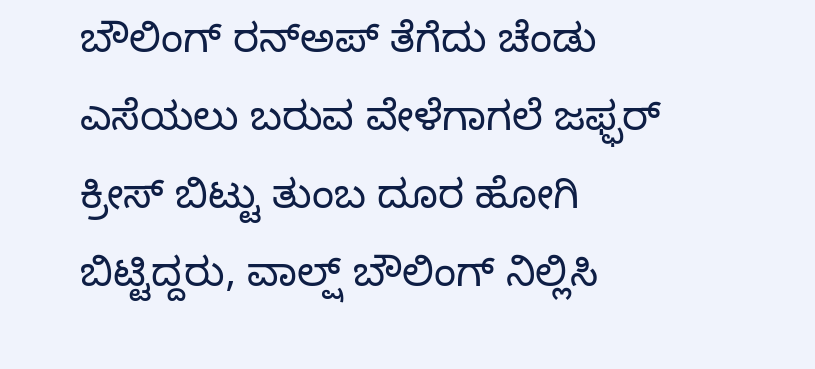ಬೌಲಿಂಗ್ ರನ್ಅಪ್ ತೆಗೆದು ಚೆಂಡು ಎಸೆಯಲು ಬರುವ ವೇಳೆಗಾಗಲೆ ಜಫ್ಫರ್ ಕ್ರೀಸ್ ಬಿಟ್ಟು ತುಂಬ ದೂರ ಹೋಗಿ ಬಿಟ್ಟಿದ್ದರು, ವಾಲ್ಷ್ ಬೌಲಿಂಗ್ ನಿಲ್ಲಿಸಿ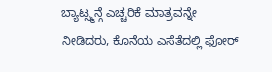ಬ್ಯಾಟ್ಸ್ಮನ್ಗೆ ಎಚ್ಚರಿಕೆ ಮಾತ್ರವನ್ನೇ ನೀಡಿದರು, ಕೊನೆಯ ಎಸೆತೆದಲ್ಲಿ ಫೋರ್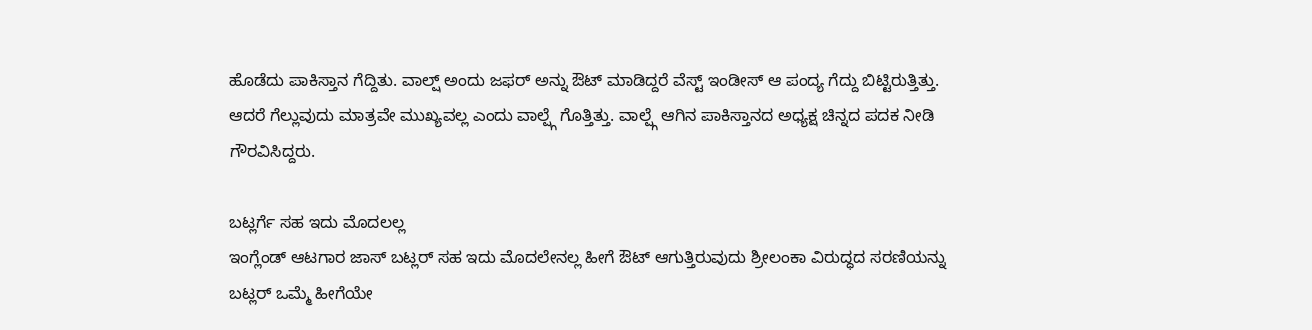ಹೊಡೆದು ಪಾಕಿಸ್ತಾನ ಗೆದ್ದಿತು. ವಾಲ್ಷ್ ಅಂದು ಜಫರ್ ಅನ್ನು ಔಟ್ ಮಾಡಿದ್ದರೆ ವೆಸ್ಟ್ ಇಂಡೀಸ್ ಆ ಪಂದ್ಯ ಗೆದ್ದು ಬಿಟ್ಟಿರುತ್ತಿತ್ತು. ಆದರೆ ಗೆಲ್ಲುವುದು ಮಾತ್ರವೇ ಮುಖ್ಯವಲ್ಲ ಎಂದು ವಾಲ್ಷ್ಗೆ ಗೊತ್ತಿತ್ತು. ವಾಲ್ಷ್ಗೆ ಆಗಿನ ಪಾಕಿಸ್ತಾನದ ಅಧ್ಯಕ್ಷ ಚಿನ್ನದ ಪದಕ ನೀಡಿ ಗೌರವಿಸಿದ್ದರು.

ಬಟ್ಲರ್ಗೆ ಸಹ ಇದು ಮೊದಲಲ್ಲ
ಇಂಗ್ಲೆಂಡ್ ಆಟಗಾರ ಜಾಸ್ ಬಟ್ಲರ್ ಸಹ ಇದು ಮೊದಲೇನಲ್ಲ ಹೀಗೆ ಔಟ್ ಆಗುತ್ತಿರುವುದು ಶ್ರೀಲಂಕಾ ವಿರುದ್ಧದ ಸರಣಿಯನ್ನು ಬಟ್ಲರ್ ಒಮ್ಮೆ ಹೀಗೆಯೇ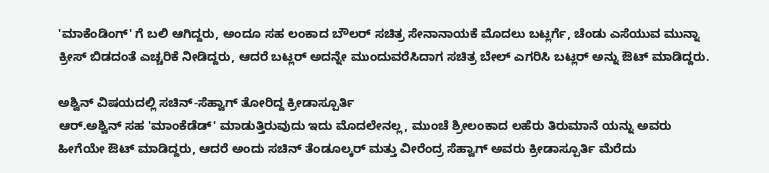'ಮಾಕೆಂಡಿಂಗ್' ಗೆ ಬಲಿ ಆಗಿದ್ದರು, ಅಂದೂ ಸಹ ಲಂಕಾದ ಬೌಲರ್ ಸಚಿತ್ರ ಸೇನಾನಾಯಕೆ ಮೊದಲು ಬಟ್ಲರ್ಗೆ, ಚೆಂಡು ಎಸೆಯುವ ಮುನ್ನಾ ಕ್ರೀಸ್ ಬಿಡದಂತೆ ಎಚ್ಚರಿಕೆ ನೀಡಿದ್ದರು, ಆದರೆ ಬಟ್ಲರ್ ಅದನ್ನೇ ಮುಂದುವರೆಸಿದಾಗ ಸಚಿತ್ರ ಬೇಲ್ ಎಗರಿಸಿ ಬಟ್ಲರ್ ಅನ್ನು ಔಟ್ ಮಾಡಿದ್ದರು.

ಅಶ್ವಿನ್ ವಿಷಯದಲ್ಲಿ ಸಚಿನ್-ಸೆಹ್ವಾಗ್ ತೋರಿದ್ದ ಕ್ರೀಡಾಸ್ಪೂರ್ತಿ
ಆರ್.ಅಶ್ವಿನ್ ಸಹ 'ಮಾಂಕೆಡೆಡ್' ಮಾಡುತ್ತಿರುವುದು ಇದು ಮೊದಲೇನಲ್ಲ, ಮುಂಚೆ ಶ್ರೀಲಂಕಾದ ಲಹೆರು ತಿರುಮಾನೆ ಯನ್ನು ಅವರು ಹೀಗೆಯೇ ಔಟ್ ಮಾಡಿದ್ದರು, ಆದರೆ ಅಂದು ಸಚಿನ್ ತೆಂಡೂಲ್ಕರ್ ಮತ್ತು ವೀರೆಂದ್ರ ಸೆಹ್ವಾಗ್ ಅವರು ಕ್ರೀಡಾಸ್ಪೂರ್ತಿ ಮೆರೆದು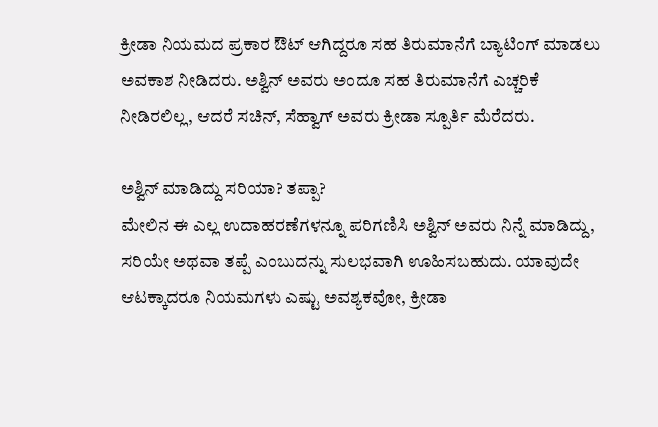ಕ್ರೀಡಾ ನಿಯಮದ ಪ್ರಕಾರ ಔಟ್ ಆಗಿದ್ದರೂ ಸಹ ತಿರುಮಾನೆಗೆ ಬ್ಯಾಟಿಂಗ್ ಮಾಡಲು ಅವಕಾಶ ನೀಡಿದರು. ಅಶ್ವಿನ್ ಅವರು ಅಂದೂ ಸಹ ತಿರುಮಾನೆಗೆ ಎಚ್ಚರಿಕೆ ನೀಡಿರಲಿಲ್ಲ, ಆದರೆ ಸಚಿನ್, ಸೆಹ್ವಾಗ್ ಅವರು ಕ್ರೀಡಾ ಸ್ಪೂರ್ತಿ ಮೆರೆದರು.

ಅಶ್ವಿನ್ ಮಾಡಿದ್ದು ಸರಿಯಾ? ತಪ್ಪಾ?
ಮೇಲಿನ ಈ ಎಲ್ಲ ಉದಾಹರಣೆಗಳನ್ನೂ ಪರಿಗಣಿಸಿ ಅಶ್ವಿನ್ ಅವರು ನಿನ್ನೆ ಮಾಡಿದ್ದು, ಸರಿಯೇ ಅಥವಾ ತಪ್ಪೆ ಎಂಬುದನ್ನು ಸುಲಭವಾಗಿ ಊಹಿಸಬಹುದು. ಯಾವುದೇ ಆಟಕ್ಕಾದರೂ ನಿಯಮಗಳು ಎಷ್ಟು ಅವಶ್ಯಕವೋ, ಕ್ರೀಡಾ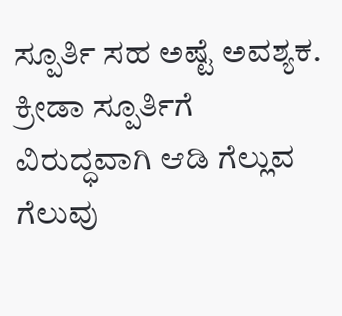ಸ್ಪೂರ್ತಿ ಸಹ ಅಷ್ಟೆ ಅವಶ್ಯಕ. ಕ್ರೀಡಾ ಸ್ಪೂರ್ತಿಗೆ ವಿರುದ್ಧವಾಗಿ ಆಡಿ ಗೆಲ್ಲುವ ಗೆಲುವು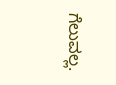ಗೆಲುವಲ್ಲ.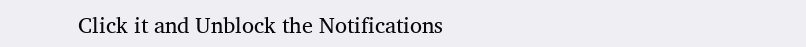Click it and Unblock the Notifications